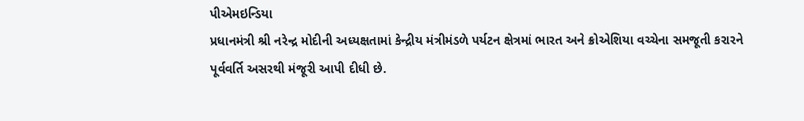પીએમઇન્ડિયા
પ્રધાનમંત્રી શ્રી નરેન્દ્ર મોદીની અધ્યક્ષતામાં કેન્દ્રીય મંત્રીમંડળે પર્યટન ક્ષેત્રમાં ભારત અને ક્રોએશિયા વચ્ચેના સમજૂતી કરારને પૂર્વવર્તિ અસરથી મંજૂરી આપી દીધી છે.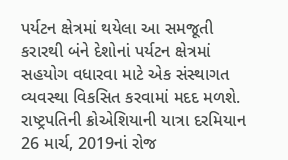પર્યટન ક્ષેત્રમાં થયેલા આ સમજૂતી કરારથી બંને દેશોનાં પર્યટન ક્ષેત્રમાં સહયોગ વધારવા માટે એક સંસ્થાગત વ્યવસ્થા વિકસિત કરવામાં મદદ મળશે.
રાષ્ટ્રપતિની ક્રોએશિયાની યાત્રા દરમિયાન 26 માર્ચ, 2019નાં રોજ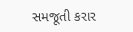સમજૂતી કરાર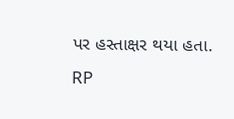પર હસ્તાક્ષર થયા હતા.
RP